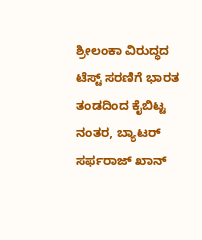ಶ್ರೀಲಂಕಾ ವಿರುದ್ಧದ ಟೆಸ್ಟ್ ಸರಣಿಗೆ ಭಾರತ ತಂಡದಿಂದ ಕೈಬಿಟ್ಟ ನಂತರ, ಬ್ಯಾಟರ್ ಸರ್ಫರಾಜ್ ಖಾನ್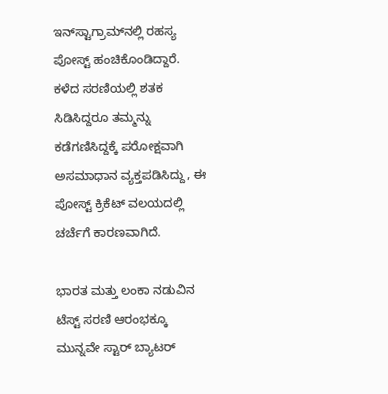ಇನ್‌ಸ್ಟಾಗ್ರಾಮ್‌ನಲ್ಲಿ ರಹಸ್ಯ ಪೋಸ್ಟ್ ಹಂಚಿಕೊಂಡಿದ್ದಾರೆ. ಕಳೆದ ಸರಣಿಯಲ್ಲಿ ಶತಕ ಸಿಡಿಸಿದ್ದರೂ ತಮ್ಮನ್ನು ಕಡೆಗಣಿಸಿದ್ದಕ್ಕೆ ಪರೋಕ್ಷವಾಗಿ ಅಸಮಾಧಾನ ವ್ಯಕ್ತಪಡಿಸಿದ್ದು, ಈ ಪೋಸ್ಟ್ ಕ್ರಿಕೆಟ್ ವಲಯದಲ್ಲಿ ಚರ್ಚೆಗೆ ಕಾರಣವಾಗಿದೆ.

ಭಾರತ ಮತ್ತು ಲಂಕಾ ನಡುವಿನ ಟೆಸ್ಟ್ ಸರಣಿ ಆರಂಭಕ್ಕೂ ಮುನ್ನವೇ ಸ್ಟಾರ್ ಬ್ಯಾಟರ್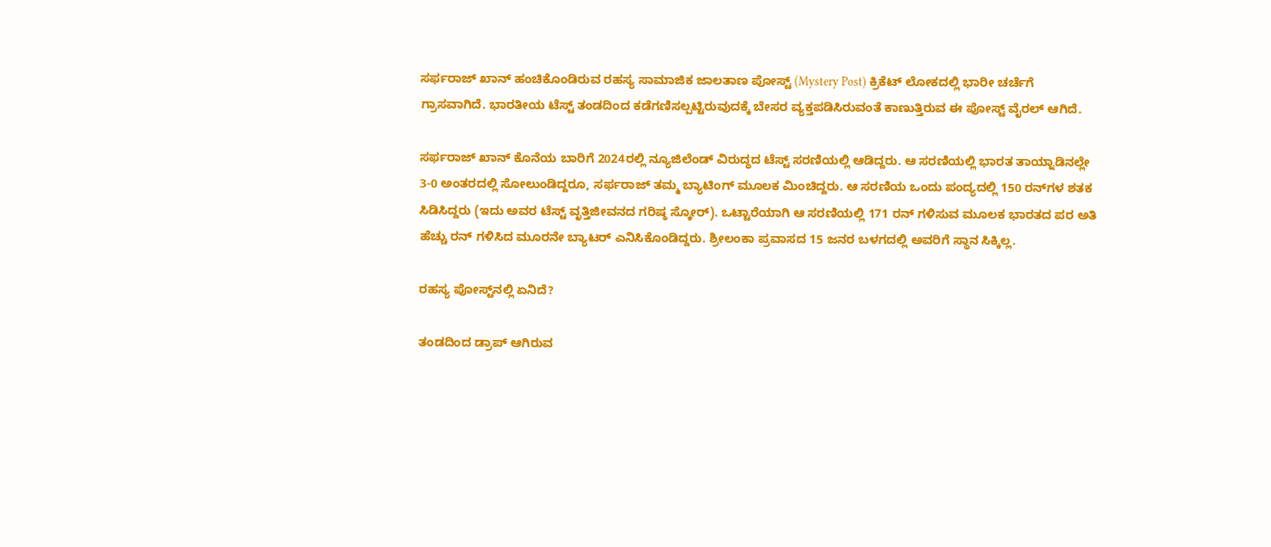ಸರ್ಫರಾಜ್ ಖಾನ್ ಹಂಚಿಕೊಂಡಿರುವ ರಹಸ್ಯ ಸಾಮಾಜಿಕ ಜಾಲತಾಣ ಪೋಸ್ಟ್ (Mystery Post) ಕ್ರಿಕೆಟ್ ಲೋಕದಲ್ಲಿ ಭಾರೀ ಚರ್ಚೆಗೆ ಗ್ರಾಸವಾಗಿದೆ. ಭಾರತೀಯ ಟೆಸ್ಟ್ ತಂಡದಿಂದ ಕಡೆಗಣಿಸಲ್ಪಟ್ಟಿರುವುದಕ್ಕೆ ಬೇಸರ ವ್ಯಕ್ತಪಡಿಸಿರುವಂತೆ ಕಾಣುತ್ತಿರುವ ಈ ಪೋಸ್ಟ್ ವೈರಲ್ ಆಗಿದೆ.

ಸರ್ಫರಾಜ್ ಖಾನ್ ಕೊನೆಯ ಬಾರಿಗೆ 2024ರಲ್ಲಿ ನ್ಯೂಜಿಲೆಂಡ್ ವಿರುದ್ಧದ ಟೆಸ್ಟ್ ಸರಣಿಯಲ್ಲಿ ಆಡಿದ್ದರು. ಆ ಸರಣಿಯಲ್ಲಿ ಭಾರತ ತಾಯ್ನಾಡಿನಲ್ಲೇ 3-0 ಅಂತರದಲ್ಲಿ ಸೋಲುಂಡಿದ್ದರೂ, ಸರ್ಫರಾಜ್ ತಮ್ಮ ಬ್ಯಾಟಿಂಗ್ ಮೂಲಕ ಮಿಂಚಿದ್ದರು. ಆ ಸರಣಿಯ ಒಂದು ಪಂದ್ಯದಲ್ಲಿ 150 ರನ್‌ಗಳ ಶತಕ ಸಿಡಿಸಿದ್ದರು (ಇದು ಅವರ ಟೆಸ್ಟ್ ವೃತ್ತಿಜೀವನದ ಗರಿಷ್ಠ ಸ್ಕೋರ್). ಒಟ್ಟಾರೆಯಾಗಿ ಆ ಸರಣಿಯಲ್ಲಿ 171 ರನ್ ಗಳಿಸುವ ಮೂಲಕ ಭಾರತದ ಪರ ಅತಿ ಹೆಚ್ಚು ರನ್ ಗಳಿಸಿದ ಮೂರನೇ ಬ್ಯಾಟರ್ ಎನಿಸಿಕೊಂಡಿದ್ದರು. ಶ್ರೀಲಂಕಾ ಪ್ರವಾಸದ 15 ಜನರ ಬಳಗದಲ್ಲಿ ಅವರಿಗೆ ಸ್ಥಾನ ಸಿಕ್ಕಿಲ್ಲ.

ರಹಸ್ಯ ಪೋಸ್ಟ್‌ನಲ್ಲಿ ಏನಿದೆ?

ತಂಡದಿಂದ ಡ್ರಾಪ್ ಆಗಿರುವ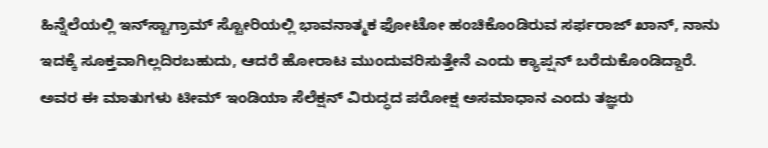ಹಿನ್ನೆಲೆಯಲ್ಲಿ ಇನ್‌ಸ್ಟಾಗ್ರಾಮ್ ಸ್ಟೋರಿಯಲ್ಲಿ ಭಾವನಾತ್ಮಕ ಫೋಟೋ ಹಂಚಿಕೊಂಡಿರುವ ಸರ್ಫರಾಜ್ ಖಾನ್, ನಾನು ಇದಕ್ಕೆ ಸೂಕ್ತವಾಗಿಲ್ಲದಿರಬಹುದು, ಆದರೆ ಹೋರಾಟ ಮುಂದುವರಿಸುತ್ತೇನೆ ಎಂದು ಕ್ಯಾಪ್ಷನ್ ಬರೆದುಕೊಂಡಿದ್ದಾರೆ. ಅವರ ಈ ಮಾತುಗಳು ಟೀಮ್ ಇಂಡಿಯಾ ಸೆಲೆಕ್ಷನ್ ವಿರುದ್ಧದ ಪರೋಕ್ಷ ಅಸಮಾಧಾನ ಎಂದು ತಜ್ಞರು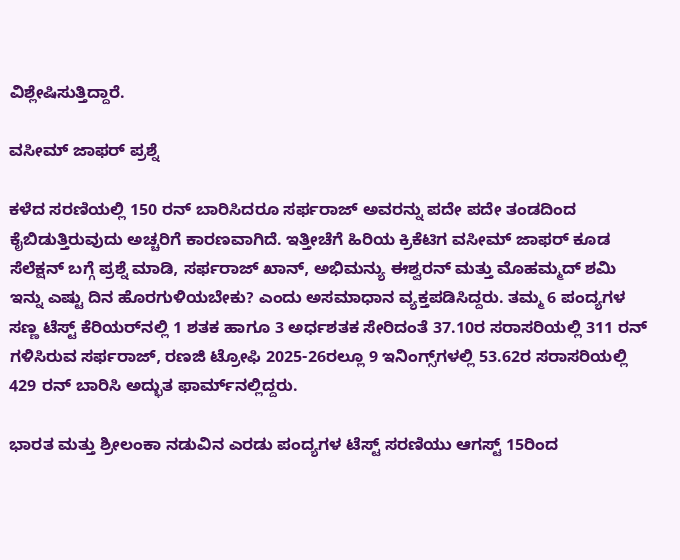ವಿಶ್ಲೇಷಿಸುತ್ತಿದ್ದಾರೆ.

ವಸೀಮ್ ಜಾಫರ್ ಪ್ರಶ್ನೆ

ಕಳೆದ ಸರಣಿಯಲ್ಲಿ 150 ರನ್ ಬಾರಿಸಿದರೂ ಸರ್ಫರಾಜ್ ಅವರನ್ನು ಪದೇ ಪದೇ ತಂಡದಿಂದ ಕೈಬಿಡುತ್ತಿರುವುದು ಅಚ್ಚರಿಗೆ ಕಾರಣವಾಗಿದೆ. ಇತ್ತೀಚೆಗೆ ಹಿರಿಯ ಕ್ರಿಕೆಟಿಗ ವಸೀಮ್ ಜಾಫರ್ ಕೂಡ ಸೆಲೆಕ್ಷನ್ ಬಗ್ಗೆ ಪ್ರಶ್ನೆ ಮಾಡಿ, ಸರ್ಫರಾಜ್ ಖಾನ್, ಅಭಿಮನ್ಯು ಈಶ್ವರನ್ ಮತ್ತು ಮೊಹಮ್ಮದ್ ಶಮಿ ಇನ್ನು ಎಷ್ಟು ದಿನ ಹೊರಗುಳಿಯಬೇಕು? ಎಂದು ಅಸಮಾಧಾನ ವ್ಯಕ್ತಪಡಿಸಿದ್ದರು. ತಮ್ಮ 6 ಪಂದ್ಯಗಳ ಸಣ್ಣ ಟೆಸ್ಟ್ ಕೆರಿಯರ್‌ನಲ್ಲಿ 1 ಶತಕ ಹಾಗೂ 3 ಅರ್ಧಶತಕ ಸೇರಿದಂತೆ 37.10ರ ಸರಾಸರಿಯಲ್ಲಿ 311 ರನ್ ಗಳಿಸಿರುವ ಸರ್ಫರಾಜ್, ರಣಜಿ ಟ್ರೋಫಿ 2025-26ರಲ್ಲೂ 9 ಇನಿಂಗ್ಸ್‌ಗಳಲ್ಲಿ 53.62ರ ಸರಾಸರಿಯಲ್ಲಿ 429 ರನ್ ಬಾರಿಸಿ ಅದ್ಭುತ ಫಾರ್ಮ್‌ನಲ್ಲಿದ್ದರು.

ಭಾರತ ಮತ್ತು ಶ್ರೀಲಂಕಾ ನಡುವಿನ ಎರಡು ಪಂದ್ಯಗಳ ಟೆಸ್ಟ್ ಸರಣಿಯು ಆಗಸ್ಟ್ 15ರಿಂದ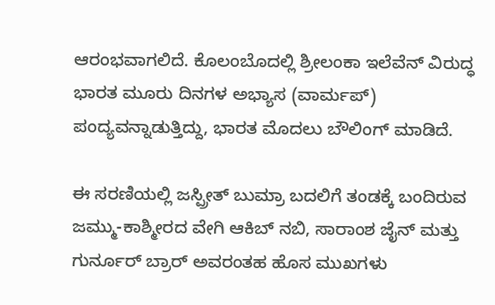ಆರಂಭವಾಗಲಿದೆ. ಕೊಲಂಬೊದಲ್ಲಿ ಶ್ರೀಲಂಕಾ ಇಲೆವೆನ್ ವಿರುದ್ಧ ಭಾರತ ಮೂರು ದಿನಗಳ ಅಭ್ಯಾಸ (ವಾರ್ಮಪ್) ಪಂದ್ಯವನ್ನಾಡುತ್ತಿದ್ದು, ಭಾರತ ಮೊದಲು ಬೌಲಿಂಗ್ ಮಾಡಿದೆ.

ಈ ಸರಣಿಯಲ್ಲಿ ಜಸ್ಪ್ರೀತ್ ಬುಮ್ರಾ ಬದಲಿಗೆ ತಂಡಕ್ಕೆ ಬಂದಿರುವ ಜಮ್ಮು-ಕಾಶ್ಮೀರದ ವೇಗಿ ಆಕಿಬ್ ನಬಿ, ಸಾರಾಂಶ ಜೈನ್ ಮತ್ತು ಗುರ್ನೂರ್ ಬ್ರಾರ್ ಅವರಂತಹ ಹೊಸ ಮುಖಗಳು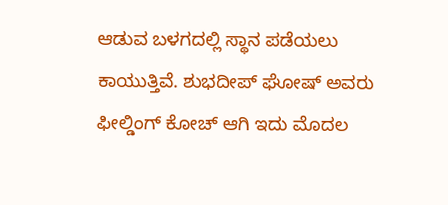ಆಡುವ ಬಳಗದಲ್ಲಿ ಸ್ಥಾನ ಪಡೆಯಲು ಕಾಯುತ್ತಿವೆ. ಶುಭದೀಪ್ ಘೋಷ್ ಅವರು ಫೀಲ್ಡಿಂಗ್ ಕೋಚ್ ಆಗಿ ಇದು ಮೊದಲ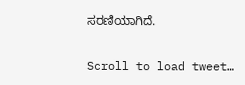ಸರಣಿಯಾಗಿದೆ.

Scroll to load tweet…